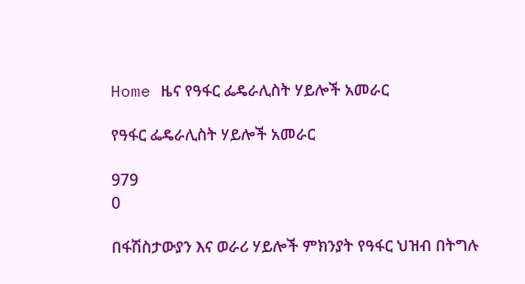Home ዜና የዓፋር ፌዴራሊስት ሃይሎች አመራር

የዓፋር ፌዴራሊስት ሃይሎች አመራር

979
0

በፋሽስታውያን እና ወራሪ ሃይሎች ምክንያት የዓፋር ህዝብ በትግሉ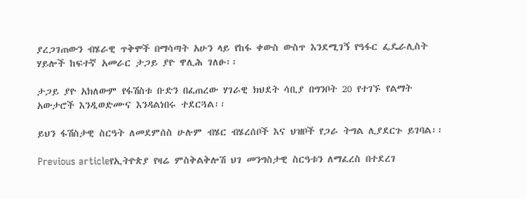ያረጋገጠውን ብሄራዊ ጥቅሞች በማሳጣት አሁን ላይ የከፋ ቀውስ ውስጥ እንደሚገኝ የዓፋር ፌዴራሊስት ሃይሎች ከፍተኛ አመራር ታጋይ ያዮ ዋሊሕ ገለፁ፡፡

ታጋይ ያዮ አክለውም የፋሽስቱ ቡድን በፈጠረው ሃገራዊ ክህደት ሳቢያ በግንቦት 20 የተገኙ የልማት አውታሮች እንዲወድሙና እንዳልነበሩ ተደርጓል፡፡

ይህን ፋሽስታዊ ስርዓት ለመደምሰስ ሁሉም ብሄር ብሄረሰቦች እና ህዝቦች የጋራ ትግል ሊያደርጉ ይገባል፡፡

Previous articleየኢትዮጵያ የዛሬ ምስቅልቅሎሽ ህገ መንግስታዊ ስርዓቱን ለማፈረስ በተደረገ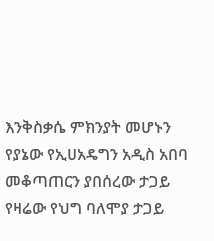እንቅስቃሴ ምክንያት መሆኑን የያኔው የኢሀአዴግን አዲስ አበባ መቆጣጠርን ያበሰረው ታጋይ የዛሬው የህግ ባለሞያ ታጋይ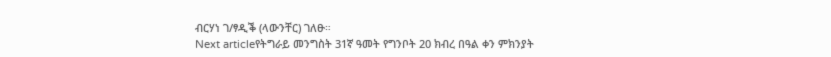ብርሃነ ገ/ፃዲቕ (ላውንቸር) ገለፁ።
Next articleየትግራይ መንግስት 31ኛ ዓመት የግንቦት 20 ክብረ በዓል ቀን ምክንያት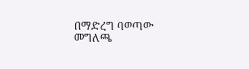በማድረግ ባወጣው መግለጫ